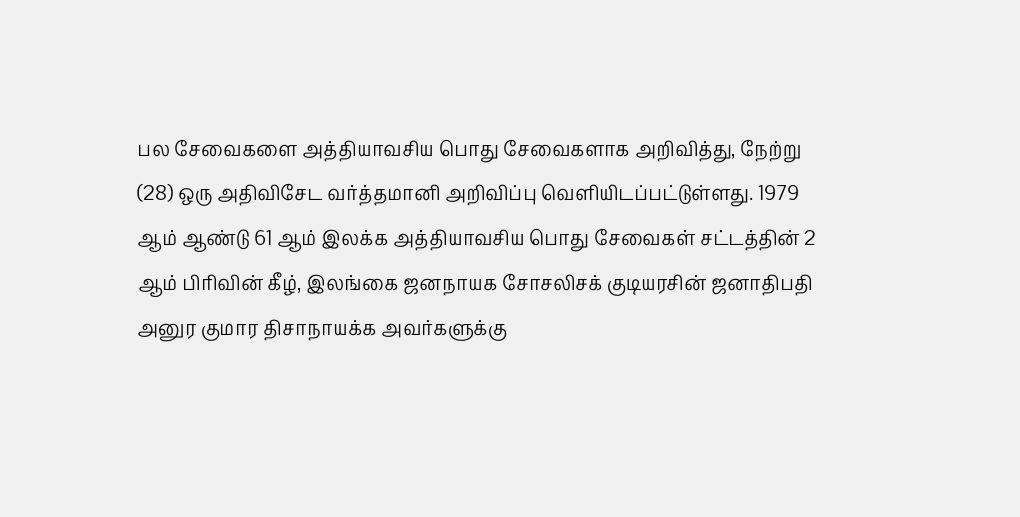பல சேவைகளை அத்தியாவசிய பொது சேவைகளாக அறிவித்து, நேற்று (28) ஒரு அதிவிசேட வர்த்தமானி அறிவிப்பு வெளியிடப்பட்டுள்ளது. 1979 ஆம் ஆண்டு 61 ஆம் இலக்க அத்தியாவசிய பொது சேவைகள் சட்டத்தின் 2 ஆம் பிரிவின் கீழ், இலங்கை ஜனநாயக சோசலிசக் குடியரசின் ஜனாதிபதி அனுர குமார திசாநாயக்க அவர்களுக்கு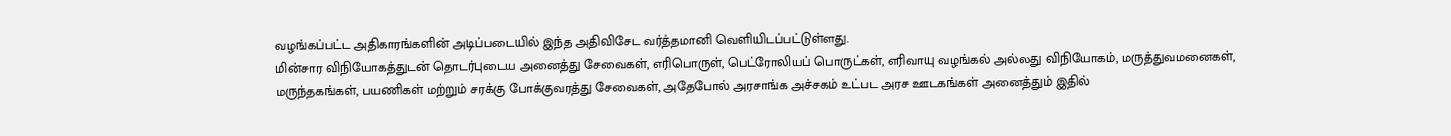வழங்கப்பட்ட அதிகாரங்களின் அடிப்படையில் இந்த அதிவிசேட வர்த்தமானி வெளியிடப்பட்டுள்ளது.
மின்சார விநியோகத்துடன் தொடர்புடைய அனைத்து சேவைகள், எரிபொருள், பெட்ரோலியப் பொருட்கள், எரிவாயு வழங்கல் அல்லது விநியோகம், மருத்துவமனைகள், மருந்தகங்கள், பயணிகள் மற்றும் சரக்கு போக்குவரத்து சேவைகள், அதேபோல் அரசாங்க அச்சகம் உட்பட அரச ஊடகங்கள் அனைத்தும் இதில்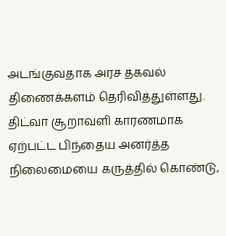அடங்குவதாக அரச தகவல் திணைக்களம் தெரிவித்துள்ளது.
திட்வா சூறாவளி காரணமாக ஏற்பட்ட பிந்தைய அனர்த்த நிலைமையை கருத்தில் கொண்டு,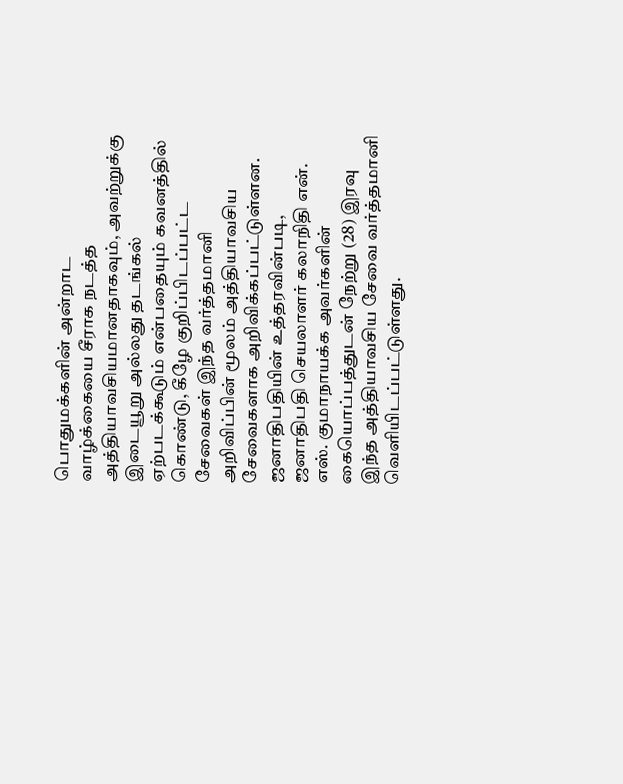பொதுமக்களின் அன்றாட வாழ்க்கையை சீராக நடத்த அத்தியாவசியமானதாகவும், அவற்றுக்கு இடையூறு அல்லது தடங்கல் ஏற்படக்கூடும் என்பதையும் கவனத்தில் கொண்டு, கீழே குறிப்பிடப்பட்ட சேவைகள் இந்த வர்த்தமானி அறிவிப்பின் மூலம் அத்தியாவசிய சேவைகளாக அறிவிக்கப்பட்டுள்ளன.
ஜனாதிபதியின் உத்தரவின்படி, ஜனாதிபதி செயலாளர் கலாநிதி என். எஸ். குமாநாயக்க அவர்களின் கையொப்பத்துடன் நேற்று (28) இரவு இந்த அத்தியாவசிய சேவை வர்த்தமானி வெளியிடப்பட்டுள்ளது.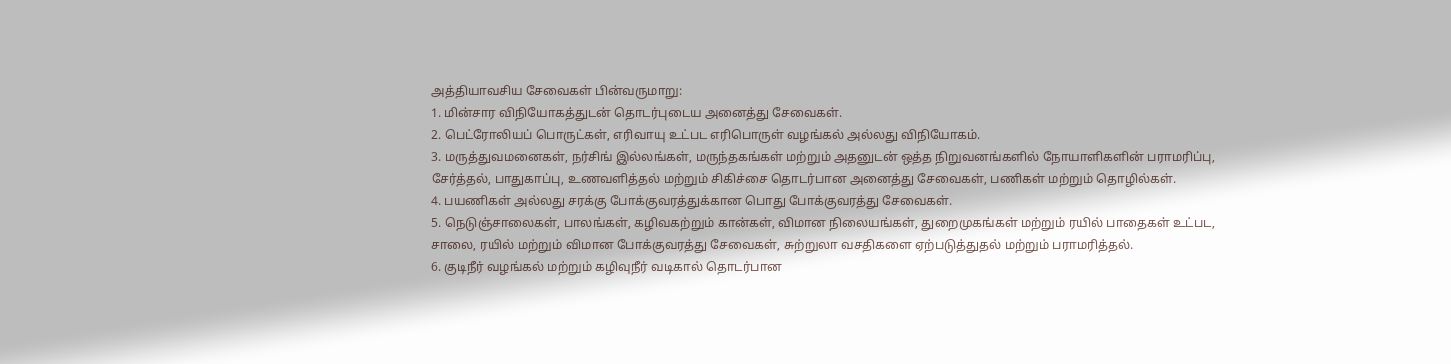அத்தியாவசிய சேவைகள் பின்வருமாறு:
1. மின்சார விநியோகத்துடன் தொடர்புடைய அனைத்து சேவைகள்.
2. பெட்ரோலியப் பொருட்கள், எரிவாயு உட்பட எரிபொருள் வழங்கல் அல்லது விநியோகம்.
3. மருத்துவமனைகள், நர்சிங் இல்லங்கள், மருந்தகங்கள் மற்றும் அதனுடன் ஒத்த நிறுவனங்களில் நோயாளிகளின் பராமரிப்பு, சேர்த்தல், பாதுகாப்பு, உணவளித்தல் மற்றும் சிகிச்சை தொடர்பான அனைத்து சேவைகள், பணிகள் மற்றும் தொழில்கள்.
4. பயணிகள் அல்லது சரக்கு போக்குவரத்துக்கான பொது போக்குவரத்து சேவைகள்.
5. நெடுஞ்சாலைகள், பாலங்கள், கழிவகற்றும் கான்கள், விமான நிலையங்கள், துறைமுகங்கள் மற்றும் ரயில் பாதைகள் உட்பட, சாலை, ரயில் மற்றும் விமான போக்குவரத்து சேவைகள், சுற்றுலா வசதிகளை ஏற்படுத்துதல் மற்றும் பராமரித்தல்.
6. குடிநீர் வழங்கல் மற்றும் கழிவுநீர் வடிகால் தொடர்பான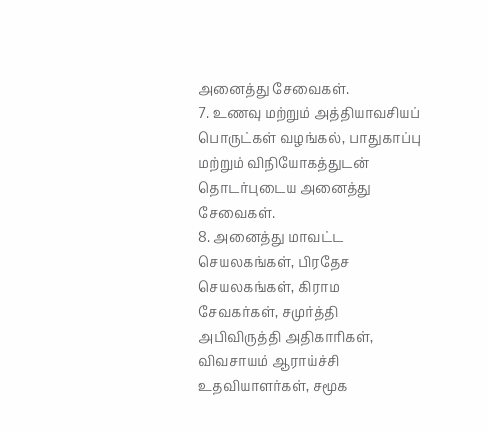அனைத்து சேவைகள்.
7. உணவு மற்றும் அத்தியாவசியப் பொருட்கள் வழங்கல், பாதுகாப்பு மற்றும் விநியோகத்துடன் தொடர்புடைய அனைத்து சேவைகள்.
8. அனைத்து மாவட்ட செயலகங்கள், பிரதேச செயலகங்கள், கிராம சேவகர்கள், சமுர்த்தி அபிவிருத்தி அதிகாரிகள், விவசாயம் ஆராய்ச்சி உதவியாளர்கள், சமூக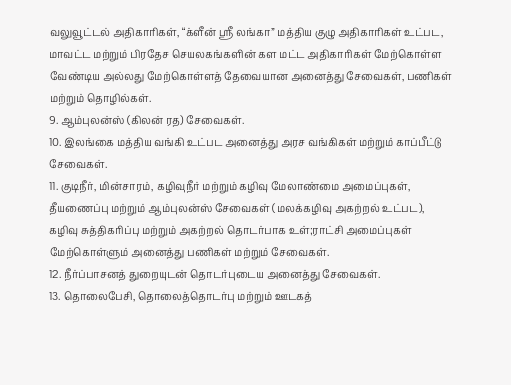வலுவூட்டல் அதிகாரிகள், “க்ளீன் ஸ்ரீ லங்கா” மத்திய குழு அதிகாரிகள் உட்பட, மாவட்ட மற்றும் பிரதேச செயலகங்களின் கள மட்ட அதிகாரிகள் மேற்கொள்ள வேண்டிய அல்லது மேற்கொள்ளத் தேவையான அனைத்து சேவைகள், பணிகள் மற்றும் தொழில்கள்.
9. ஆம்புலன்ஸ் (கிலன் ரத) சேவைகள்.
10. இலங்கை மத்திய வங்கி உட்பட அனைத்து அரச வங்கிகள் மற்றும் காப்பீட்டு சேவைகள்.
11. குடிநீர், மின்சாரம், கழிவுநீர் மற்றும் கழிவு மேலாண்மை அமைப்புகள், தீயணைப்பு மற்றும் ஆம்புலன்ஸ் சேவைகள் (மலக்கழிவு அகற்றல் உட்பட), கழிவு சுத்திகரிப்பு மற்றும் அகற்றல் தொடர்பாக உள்;ராட்சி அமைப்புகள் மேற்கொள்ளும் அனைத்து பணிகள் மற்றும் சேவைகள்.
12. நீர்ப்பாசனத் துறையுடன் தொடர்புடைய அனைத்து சேவைகள்.
13. தொலைபேசி, தொலைத்தொடர்பு மற்றும் ஊடகத்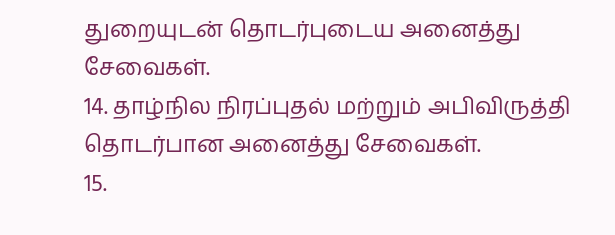துறையுடன் தொடர்புடைய அனைத்து சேவைகள்.
14. தாழ்நில நிரப்புதல் மற்றும் அபிவிருத்தி தொடர்பான அனைத்து சேவைகள்.
15.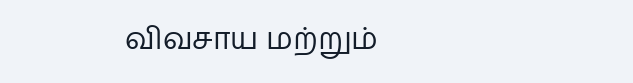விவசாய மற்றும்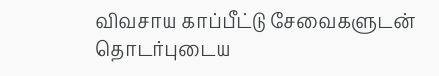விவசாய காப்பீட்டு சேவைகளுடன் தொடர்புடைய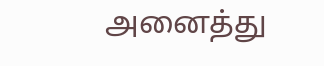அனைத்து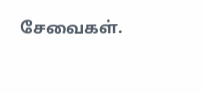சேவைகள்.